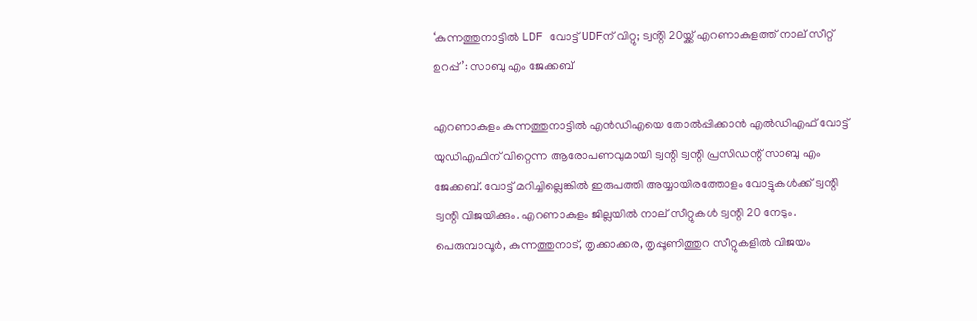‘കുന്നത്തുനാട്ടിൽ LDF വോട്ട് UDFന് വിറ്റു; ട്വൻ്റി 20യ്ക്ക് എറണാകുളത്ത് നാല് സീറ്റ് ഉറപ്പ്’: സാബു എം ജേക്കബ്

എറണാകുളം കുന്നത്തുനാട്ടിൽ എൻഡിഎയെ തോൽപ്പിക്കാൻ എൽഡിഎഫ് വോട്ട് യുഡിഎഫിന് വിറ്റെന്ന ആരോപണവുമായി ട്വന്റി ട്വന്റി പ്രസിഡന്റ് സാബു എം ജേക്കബ്. വോട്ട് മറിച്ചില്ലെങ്കിൽ ഇരുപത്തി അയ്യായിരത്തോളം വോട്ടുകൾക്ക് ട്വന്റി ട്വന്റി വിജയിക്കും. എറണാകുളം ജില്ലയിൽ നാല് സീറ്റുകൾ ട്വന്റി 20 നേടും. പെരുമ്പാവൂർ, കുന്നത്തുനാട്, തൃക്കാക്കര, തൃപ്പൂണിത്തുറ സീറ്റുകളിൽ വിജയം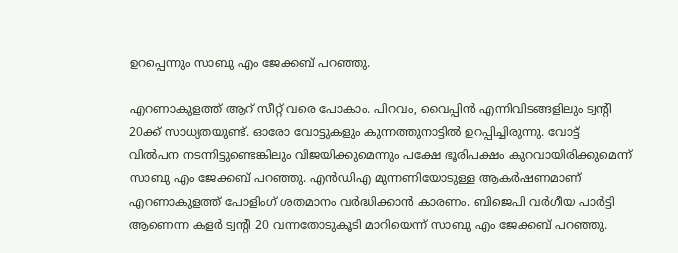ഉറപ്പെന്നും സാബു എം ജേക്കബ് പറഞ്ഞു.

എറണാകുളത്ത് ആറ് സീറ്റ് വരെ പോകാം. പിറവം, വൈപ്പിന്‍ എന്നിവിടങ്ങളിലും ട്വന്റി 20ക്ക് സാധ്യതയുണ്ട്. ഓരോ വോട്ടുകളും കുന്നത്തുനാട്ടിൽ ഉറപ്പിച്ചിരുന്നു. വോട്ട് വിൽപന നടന്നിട്ടുണ്ടെങ്കിലും വിജയിക്കുമെന്നും പക്ഷേ ഭൂരിപക്ഷം കുറവായിരിക്കുമെന്ന് സാബു എം ജേക്കബ് പറഞ്ഞു. എൻഡിഎ മുന്നണിയോടുള്ള ആകർഷണമാണ് എറണാകുളത്ത് പോളിംഗ് ശതമാനം വർദ്ധിക്കാൻ കാരണം. ബിജെപി വർഗീയ പാർട്ടി ആണെന്ന കളർ ട്വന്റി 20 വന്നതോടുകൂടി മാറിയെന്ന് സാബു എം ജേക്കബ് പറഞ്ഞു.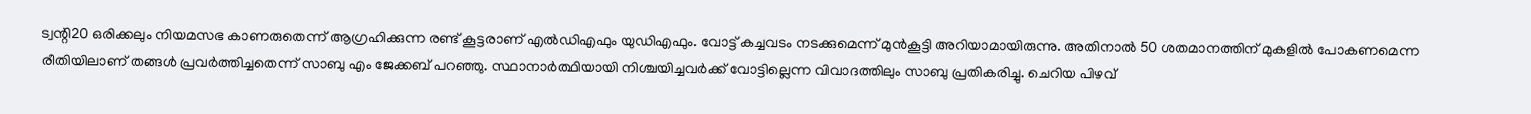ട്വന്റി20 ഒരിക്കലും നിയമസഭ കാണരുതെന്ന് ആഗ്രഹിക്കുന്ന രണ്ട് കൂട്ടരാണ് എല്‍ഡിഎഫും യുഡിഎഫും. വോട്ട് കച്ചവടം നടക്കുമെന്ന് മുന്‍കൂട്ടി അറിയാമായിരുന്നു. അതിനാല്‍ 50 ശതമാനത്തിന് മുകളില്‍ പോകണമെന്ന രീതിയിലാണ് തങ്ങള്‍ പ്രവര്‍ത്തിച്ചതെന്ന് സാബു എം ജേക്കബ് പറഞ്ഞു. സ്ഥാനാർത്ഥിയായി നിശ്ചയിച്ചവർക്ക് വോട്ടില്ലെന്ന വിവാദ‌ത്തിലും സാബു പ്രതികരിച്ചു. ചെറിയ പിഴവ്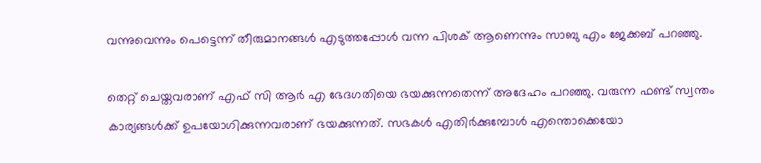വന്നുവെന്നും പെട്ടെന്ന് തീരുമാനങ്ങൾ എടുത്തപ്പോൾ വന്ന പിശക് ആണെന്നും ‌‌സാബു എം ജേക്കബ് പറഞ്ഞു.

തെറ്റ് ചെയ്തവരാണ് എഫ് സി ആർ എ ഭേദഗതിയെ ഭയക്കുന്നതെന്ന് അദേഹം പറഞ്ഞു. വരുന്ന ഫണ്ട് സ്വന്തം കാര്യങ്ങൾക്ക് ഉപയോഗിക്കുന്നവരാണ് ഭയക്കുന്നത്. സഭകൾ എതിർക്കുമ്പോൾ എന്തൊക്കെയോ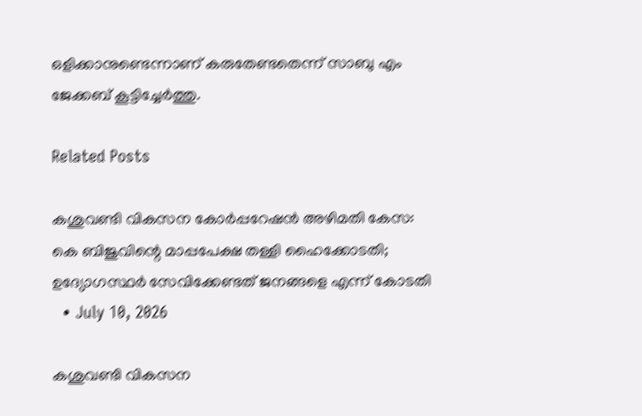ഒളിക്കാനുണ്ടെന്നാണ് കരുതേണ്ടതെന്ന് സാബു എം ജേക്കബ് കൂട്ടിച്ചേർത്തു.

Related Posts

കശുവണ്ടി വികസന കോര്‍പ്പറേഷന്‍ അഴിമതി കേസ: കെ ബിജുവിന്റെ മാപ്പപേക്ഷ തള്ളി ഹൈക്കോടതി; ഉദ്യോഗസ്ഥര്‍ സേവിക്കേണ്ടത് ജനങ്ങളെ എന്ന് കോടതി
  • July 10, 2026

കശുവണ്ടി വികസന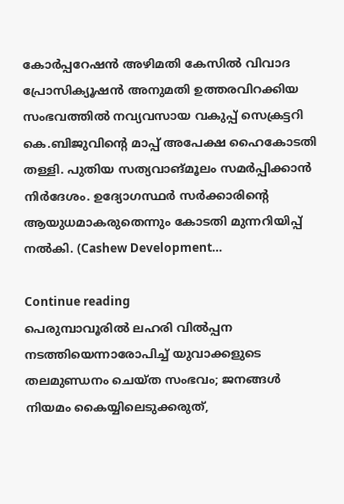കോര്‍പ്പറേഷന്‍ അഴിമതി കേസില്‍ വിവാദ പ്രോസിക്യൂഷന്‍ അനുമതി ഉത്തരവിറക്കിയ സംഭവത്തില്‍ നവ്യവസായ വകുപ്പ് സെക്രട്ടറി കെ.ബിജുവിന്റെ മാപ്പ് അപേക്ഷ ഹൈകോടതി തള്ളി. പുതിയ സത്യവാങ്മൂലം സമര്‍പ്പിക്കാന്‍ നിര്‍ദേശം. ഉദ്യോഗസ്ഥര്‍ സര്‍ക്കാരിന്റെ ആയുധമാകരുതെന്നും കോടതി മുന്നറിയിപ്പ് നല്‍കി. (Cashew Development…

Continue reading
പെരുമ്പാവൂരിൽ ലഹരി വിൽപ്പന നടത്തിയെന്നാരോപിച്ച് യുവാക്കളുടെ തലമുണ്ഡനം ചെയ്ത സംഭവം; ജനങ്ങൾ നിയമം കൈയ്യിലെടുക്കരുത്,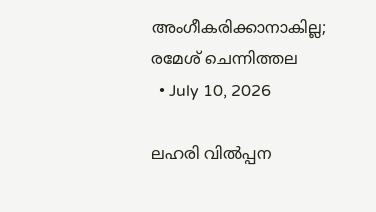അംഗീകരിക്കാനാകില്ല; രമേശ് ചെന്നിത്തല
  • July 10, 2026

ലഹരി വിൽപ്പന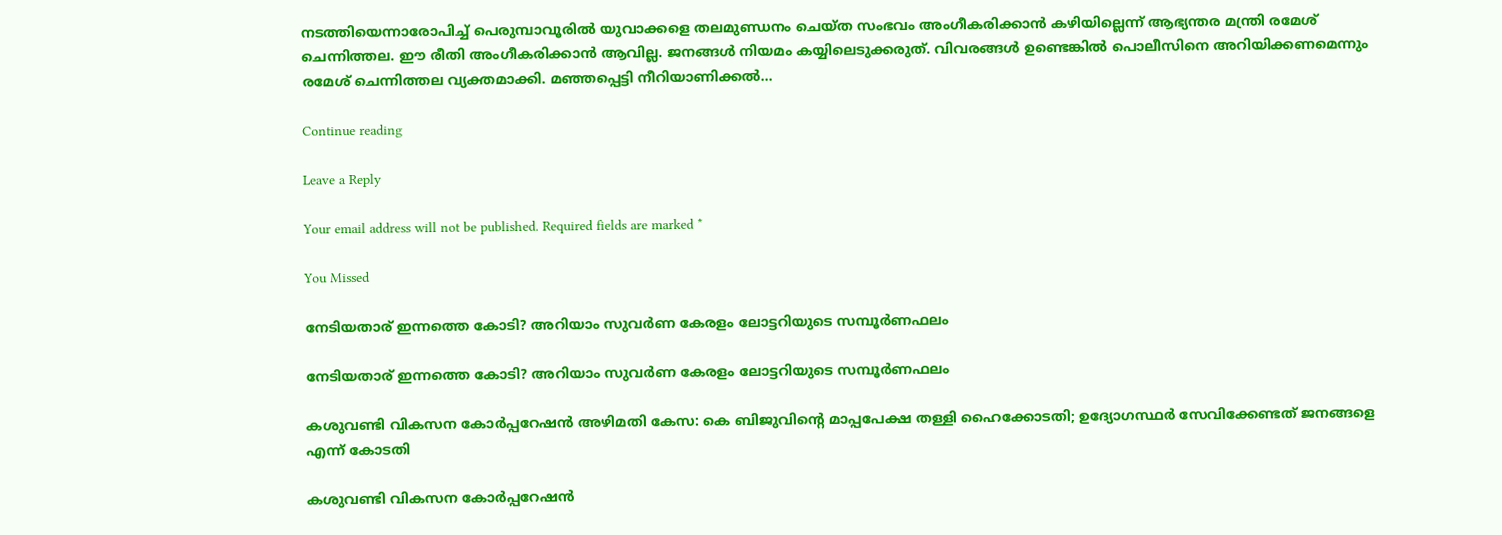നടത്തിയെന്നാരോപിച്ച് പെരുമ്പാവൂരിൽ യുവാക്കളെ തലമുണ്ഡനം ചെയ്ത സംഭവം അംഗീകരിക്കാൻ കഴിയില്ലെന്ന് ആഭ്യന്തര മന്ത്രി രമേശ് ചെന്നിത്തല. ഈ രീതി അംഗീകരിക്കാൻ ആവില്ല. ജനങ്ങൾ നിയമം കയ്യിലെടുക്കരുത്. വിവരങ്ങൾ ഉണ്ടെങ്കിൽ പൊലീസിനെ അറിയിക്കണമെന്നും രമേശ് ചെന്നിത്തല വ്യക്തമാക്കി. മഞ്ഞപ്പെട്ടി നീറിയാണിക്കൽ…

Continue reading

Leave a Reply

Your email address will not be published. Required fields are marked *

You Missed

നേടിയതാര് ഇന്നത്തെ കോടി? അറിയാം സുവര്‍ണ കേരളം ലോട്ടറിയുടെ സമ്പൂര്‍ണഫലം

നേടിയതാര് ഇന്നത്തെ കോടി? അറിയാം സുവര്‍ണ കേരളം ലോട്ടറിയുടെ സമ്പൂര്‍ണഫലം

കശുവണ്ടി വികസന കോര്‍പ്പറേഷന്‍ അഴിമതി കേസ: കെ ബിജുവിന്റെ മാപ്പപേക്ഷ തള്ളി ഹൈക്കോടതി; ഉദ്യോഗസ്ഥര്‍ സേവിക്കേണ്ടത് ജനങ്ങളെ എന്ന് കോടതി

കശുവണ്ടി വികസന കോര്‍പ്പറേഷന്‍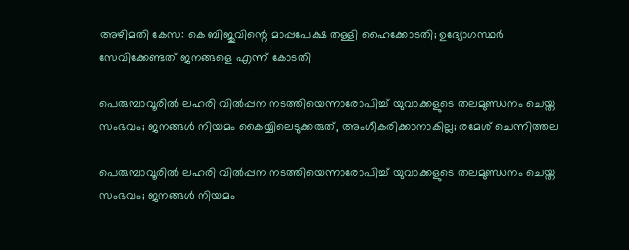അഴിമതി കേസ: കെ ബിജുവിന്റെ മാപ്പപേക്ഷ തള്ളി ഹൈക്കോടതി; ഉദ്യോഗസ്ഥര്‍ സേവിക്കേണ്ടത് ജനങ്ങളെ എന്ന് കോടതി

പെരുമ്പാവൂരിൽ ലഹരി വിൽപ്പന നടത്തിയെന്നാരോപിച്ച് യുവാക്കളുടെ തലമുണ്ഡനം ചെയ്ത സംഭവം; ജനങ്ങൾ നിയമം കൈയ്യിലെടുക്കരുത്, അംഗീകരിക്കാനാകില്ല; രമേശ് ചെന്നിത്തല

പെരുമ്പാവൂരിൽ ലഹരി വിൽപ്പന നടത്തിയെന്നാരോപിച്ച് യുവാക്കളുടെ തലമുണ്ഡനം ചെയ്ത സംഭവം; ജനങ്ങൾ നിയമം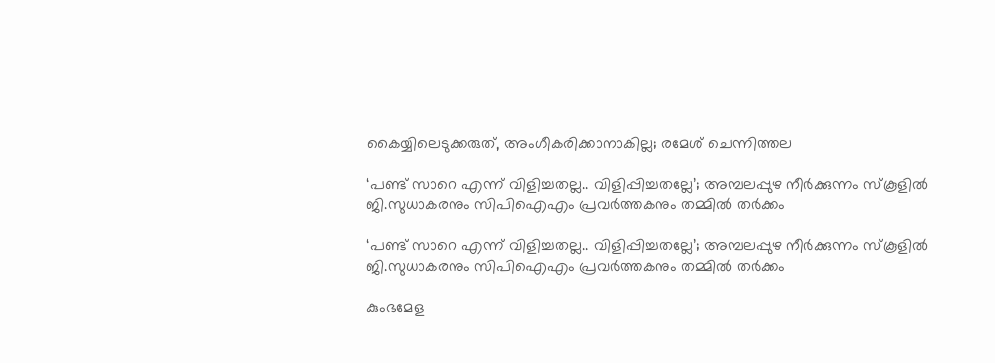കൈയ്യിലെടുക്കരുത്, അംഗീകരിക്കാനാകില്ല; രമേശ് ചെന്നിത്തല

‘പണ്ട് സാറെ എന്ന് വിളിച്ചതല്ല.. വിളിപ്പിച്ചതല്ലേ’; അമ്പലപ്പുഴ നീർക്കുന്നം സ്കൂളിൽ ജി.സുധാകരനും സിപിഐഎം പ്രവർത്തകനും തമ്മില്‍ തര്‍ക്കം

‘പണ്ട് സാറെ എന്ന് വിളിച്ചതല്ല.. വിളിപ്പിച്ചതല്ലേ’; അമ്പലപ്പുഴ നീർക്കുന്നം സ്കൂളിൽ ജി.സുധാകരനും സിപിഐഎം പ്രവർത്തകനും തമ്മില്‍ തര്‍ക്കം

കുംഭമേള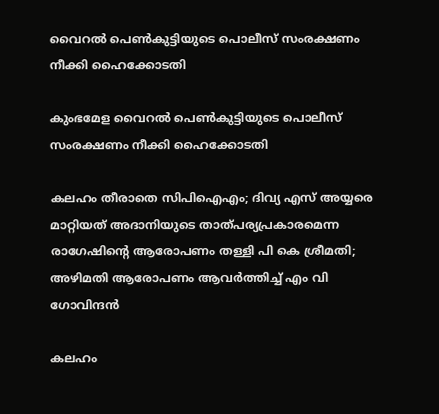വൈറല്‍ പെണ്‍കുട്ടിയുടെ പൊലീസ് സംരക്ഷണം നീക്കി ഹൈക്കോടതി

കുംഭമേള വൈറല്‍ പെണ്‍കുട്ടിയുടെ പൊലീസ് സംരക്ഷണം നീക്കി ഹൈക്കോടതി

കലഹം തീരാതെ സിപിഐഎം; ദിവ്യ എസ് അയ്യരെ മാറ്റിയത് അദാനിയുടെ താത്പര്യപ്രകാരമെന്ന രാഗേഷിന്റെ ആരോപണം തള്ളി പി കെ ശ്രീമതി; അഴിമതി ആരോപണം ആവര്‍ത്തിച്ച് എം വി ഗോവിന്ദന്‍

കലഹം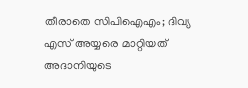തീരാതെ സിപിഐഎം; ദിവ്യ എസ് അയ്യരെ മാറ്റിയത് അദാനിയുടെ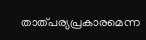താത്പര്യപ്രകാരമെന്ന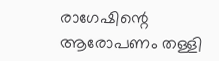രാഗേഷിന്റെ ആരോപണം തള്ളി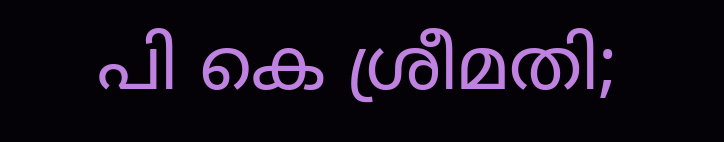പി കെ ശ്രീമതി;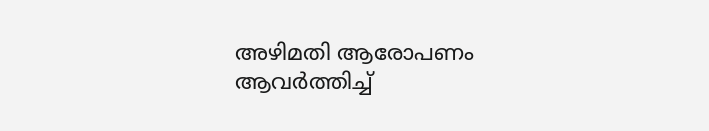അഴിമതി ആരോപണം ആവര്‍ത്തിച്ച്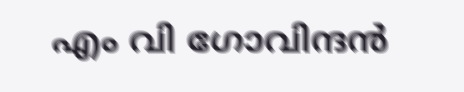എം വി ഗോവിന്ദന്‍